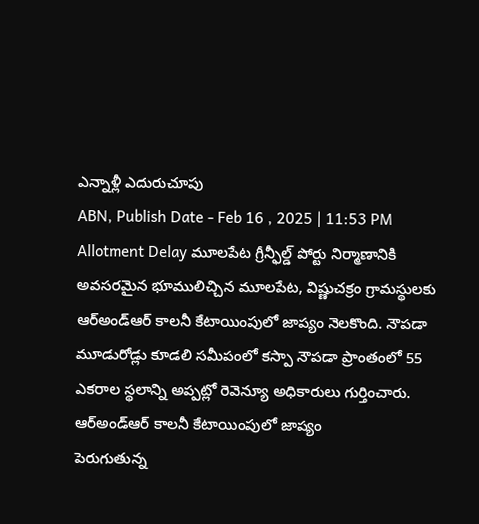ఎన్నాళ్లీ ఎదురుచూపు
ABN, Publish Date - Feb 16 , 2025 | 11:53 PM
Allotment Delay మూలపేట గ్రీన్ఫీల్డ్ పోర్టు నిర్మాణానికి అవసరమైన భూములిచ్చిన మూలపేట, విష్ణుచక్రం గ్రామస్థులకు ఆర్అండ్ఆర్ కాలనీ కేటాయింపులో జాప్యం నెలకొంది. నౌపడా మూడురోడ్లు కూడలి సమీపంలో కస్పా నౌపడా ప్రాంతంలో 55 ఎకరాల స్థలాన్ని అప్పట్లో రెవెన్యూ అధికారులు గుర్తించారు.
ఆర్అండ్ఆర్ కాలనీ కేటాయింపులో జాప్యం
పెరుగుతున్న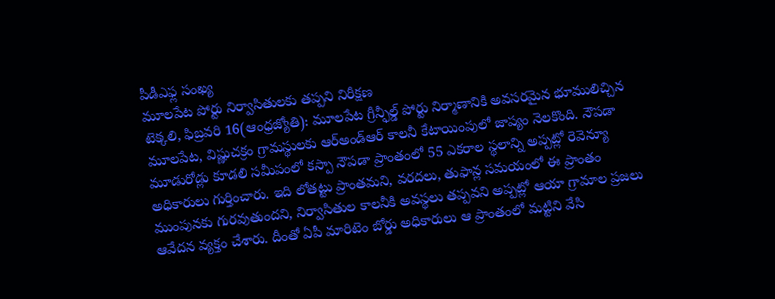పీడీఎఫ్ల సంఖ్య
మూలపేట పోర్టు నిర్వాసితులకు తప్పని నిరీక్షణ
టెక్కలి, ఫిబ్రవరి 16(ఆంధ్రజ్యోతి): మూలపేట గ్రీన్ఫీల్డ్ పోర్టు నిర్మాణానికి అవసరమైన భూములిచ్చిన మూలపేట, విష్ణుచక్రం గ్రామస్థులకు ఆర్అండ్ఆర్ కాలనీ కేటాయింపులో జాప్యం నెలకొంది. నౌపడా మూడురోడ్లు కూడలి సమీపంలో కస్పా నౌపడా ప్రాంతంలో 55 ఎకరాల స్థలాన్ని అప్పట్లో రెవెన్యూ అధికారులు గుర్తించారు. ఇది లోతట్టు ప్రాంతమని, వరదలు, తుఫాన్ల సమయంలో ఈ ప్రాంతం ముంపునకు గురవుతుందని, నిర్వాసితుల కాలనీకి అవస్థలు తప్పవని అప్పట్లో ఆయా గ్రామాల ప్రజలు ఆవేదన వ్యక్తం చేశారు. దీంతో ఏపీ మారిటెం బోర్డు అధికారులు ఆ ప్రాంతంలో మట్టిని వేసి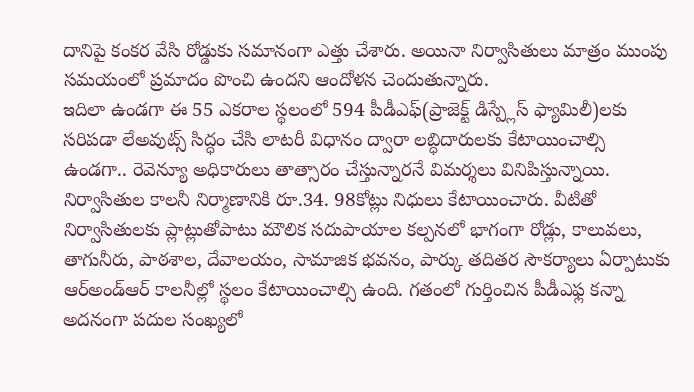దానిపై కంకర వేసి రోడ్డుకు సమానంగా ఎత్తు చేశారు. అయినా నిర్వాసితులు మాత్రం ముంపు సమయంలో ప్రమాదం పొంచి ఉందని ఆందోళన చెందుతున్నారు.
ఇదిలా ఉండగా ఈ 55 ఎకరాల స్థలంలో 594 పీడీఎఫ్(ప్రాజెక్ట్ డిస్ప్లేస్ ఫ్యామిలీ)లకు సరిపడా లేఅవుట్స్ సిద్ధం చేసి లాటరీ విధానం ద్వారా లబ్ధిదారులకు కేటాయించాల్సి ఉండగా.. రెవెన్యూ అధికారులు తాత్సారం చేస్తున్నారనే విమర్శలు వినిపిస్తున్నాయి. నిర్వాసితుల కాలనీ నిర్మాణానికి రూ.34. 98కోట్లు నిధులు కేటాయించారు. వీటితో నిర్వాసితులకు ప్లాట్లుతోపాటు మౌలిక సదుపాయాల కల్పనలో భాగంగా రోడ్లు, కాలువలు, తాగునీరు, పాఠశాల, దేవాలయం, సామాజిక భవనం, పార్కు తదితర సౌకర్యాలు ఏర్పాటుకు ఆర్అండ్ఆర్ కాలనీల్లో స్థలం కేటాయించాల్సి ఉంది. గతంలో గుర్తించిన పీడీఎఫ్ల కన్నా అదనంగా పదుల సంఖ్యలో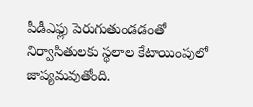పీడీఎఫ్లు పెరుగుతుండడంతో నిర్వాసితులకు స్థలాల కేటాయింపులో జాప్యమవుతోంది.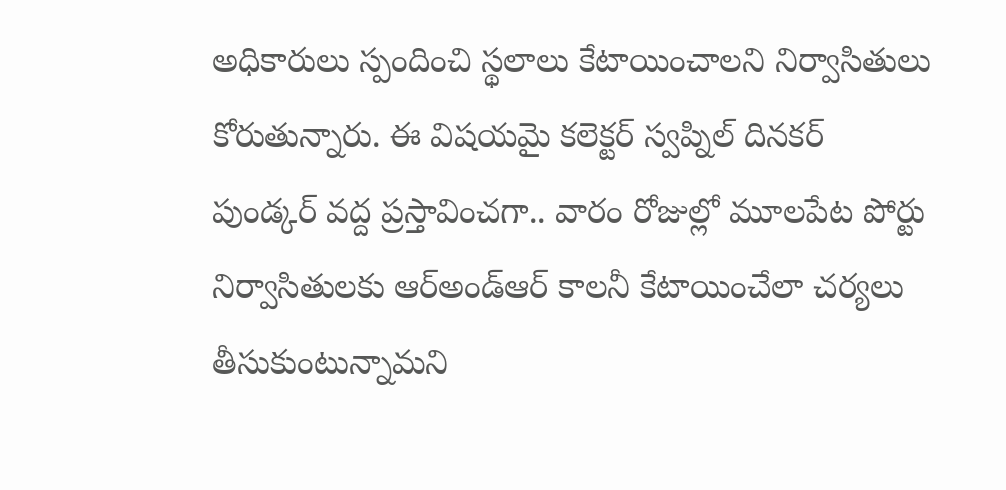అధికారులు స్పందించి స్థలాలు కేటాయించాలని నిర్వాసితులు కోరుతున్నారు. ఈ విషయమై కలెక్టర్ స్వప్నిల్ దినకర్ పుండ్కర్ వద్ద ప్రస్తావించగా.. వారం రోజుల్లో మూలపేట పోర్టు నిర్వాసితులకు ఆర్అండ్ఆర్ కాలనీ కేటాయించేలా చర్యలు తీసుకుంటున్నామని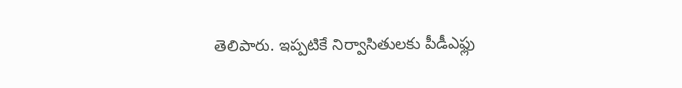తెలిపారు. ఇప్పటికే నిర్వాసితులకు పీడీఎఫ్లు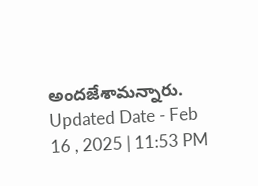అందజేశామన్నారు.
Updated Date - Feb 16 , 2025 | 11:53 PM